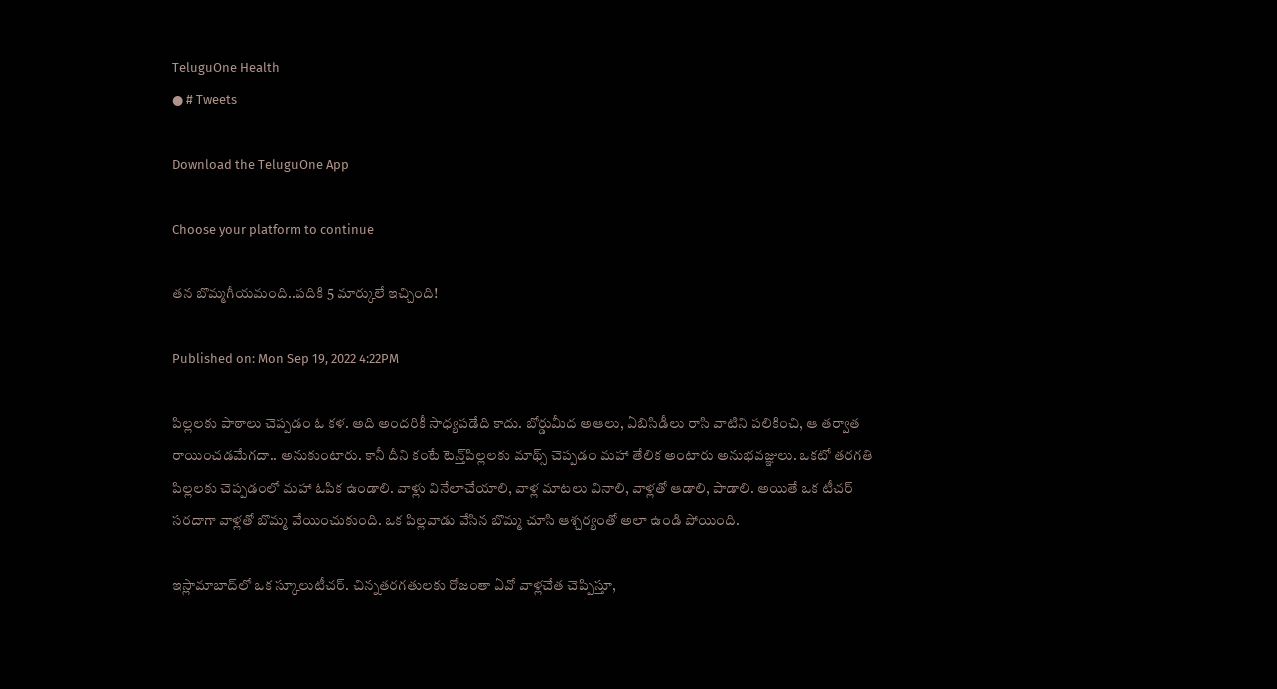TeluguOne Health
● # Tweets

Download the TeluguOne App

Choose your platform to continue

త‌న బొమ్మ‌గీయ‌మంది..ప‌దికి 5 మార్కులే ఇచ్చింది!

Published on: Mon Sep 19, 2022 4:22PM

పిల్ల‌ల‌కు పాఠాలు చెప్ప‌డం ఓ క‌ళ‌. అది అంద‌రికీ సాధ్య‌ప‌డేది కాదు. బోర్డుమీద అఆలు, ఏబిసిడీలు రాసి వాటిని ప‌లికించి, ఆ త‌ర్వాత రాయించ‌డ‌మేగ‌దా.. అనుకుంటారు. కానీ దీని కంటే టెన్త్‌పిల్ల‌ల‌కు మాథ్స్ చెప్ప‌డం మ‌హా తేలిక అంటారు అనుభ‌వ‌జ్ఞులు. ఒక‌టో త‌ర‌గ‌తి పిల్ల‌ల‌కు చెప్ప‌డంలో మ‌హా ఓపిక ఉండాలి. వాళ్లు వినేలాచేయాలి, వాళ్ల మాట‌లు వినాలి, వాళ్ల‌తో ఆడాలి, పాడాలి. అయితే ఒక టీచ‌ర్ స‌ర‌దాగా వాళ్ల‌తో బొమ్మ వేయించుకుంది. ఒక పిల్ల‌వాడు వేసిన బొమ్మ చూసి ఆశ్చ‌ర్యంతో అలా ఉండి పోయింది.

ఇస్లామాబాద్‌లో ఒక స్కూలుటీచ‌ర్‌. చిన్న‌త‌ర‌గ‌తుల‌కు రోజంతా ఏవో వాళ్ల‌చేత చెప్పిస్తూ,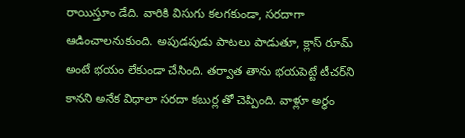రాయిస్తూం డేది. వారికి విసుగు క‌ల‌గ‌కుండా, స‌ర‌దాగా  ఆడించాల‌నుకుంది. అపుడ‌పుడు పాట‌లు పాడుతూ, క్లాస్‌ రూమ్ అంటే భ‌యం లేకుండా చేసింది. త‌ర్వాత తాను భ‌య‌పెట్టే టీచ‌ర్‌ని కాన‌ని అనేక విధాలా స‌ర‌దా క‌బుర్ల తో చెప్పింది. వాళ్లూ అర్ధం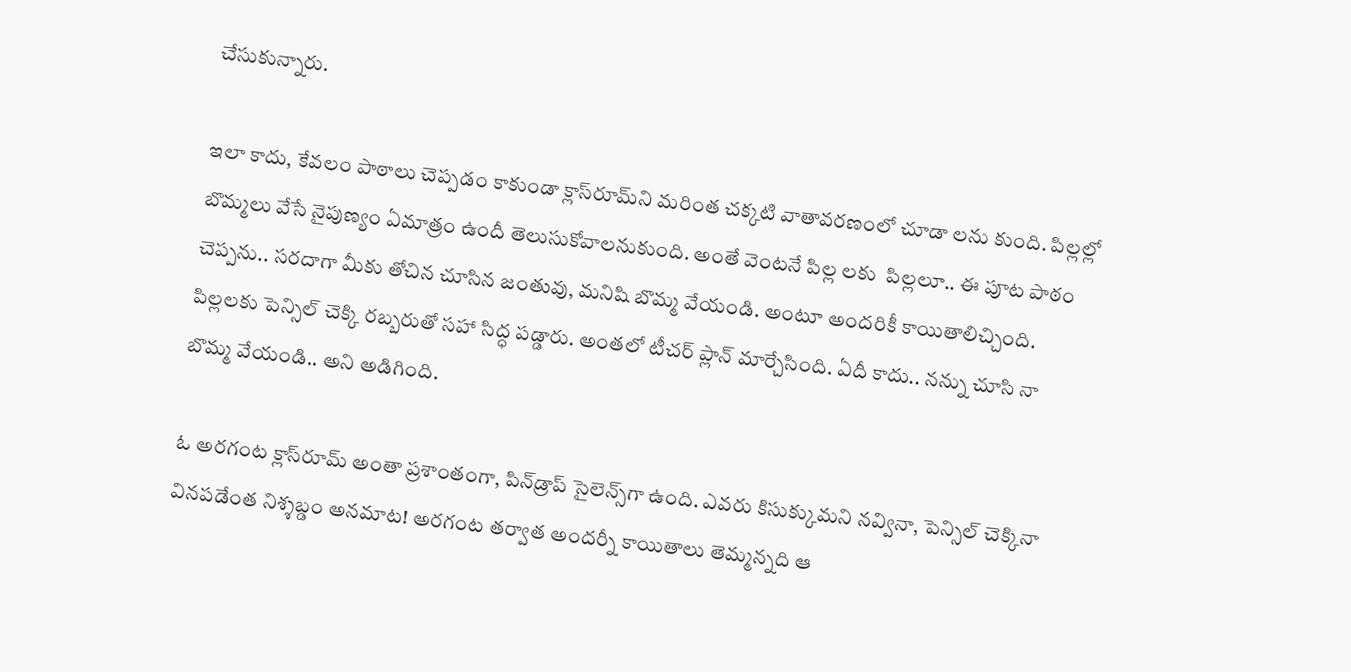చేసుకున్నారు.

ఇలా కాదు, కేవ‌లం పాఠాలు చెప్ప‌డం కాకుండా క్లాస్‌రూమ్‌ని మ‌రింత చక్క‌టి వాతావ‌ర‌ణంలో చూడా ల‌ను కుంది. పిల్ల‌ల్లో బొమ్మ‌లు వేసే నైపుణ్యం ఏమాత్రం ఉందీ తెలుసుకోవాల‌నుకుంది. అంతే వెంట‌నే పిల్ల ల‌కు  పిల్ల‌లూ.. ఈ పూట పాఠం చెప్ప‌ను.. స‌ర‌దాగా మీకు తోచిన చూసిన జంతువు, మ‌నిషి బొమ్మ వేయండి. అంటూ అంద‌రికీ కాయితాలిచ్చింది. పిల్ల‌ల‌కు పెన్సిల్ చెక్కి ర‌బ్బ‌రుతో స‌హా సిద్ధ‌ ప‌డ్డారు. అంత‌లో టీచ‌ర్ ప్లాన్ మార్చేసింది. ఏదీ కాదు.. న‌న్ను చూసి నా బొమ్మ వేయండి.. అని అడిగింది.

ఓ అర‌గంట క్లాస్‌రూమ్ అంతా ప్ర‌శాంతంగా, పిన్‌డ్రాప్ సైలెన్స్‌గా ఉంది. ఎవ‌రు కిసుక్కుమ‌ని న‌వ్వినా, పెన్సిల్ చెక్కినా విన‌ప‌డేంత నిశ్శ‌బ్డం అన‌మాట‌! అర‌గంట త‌ర్వాత అంద‌ర్నీ కాయితాలు తెమ్మ‌న్న‌ది ఆ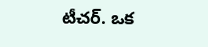టీచ‌ర్‌. ఒక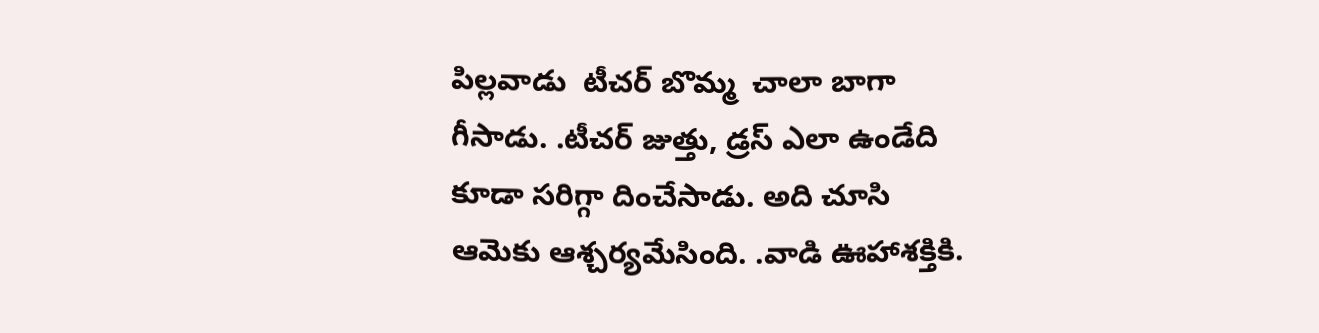పిల్ల‌వాడు  టీచ‌ర్ బొమ్మ  చాలా బాగా  గీసాడు. .టీచ‌ర్ జుత్తు, డ్ర‌స్ ఎలా ఉండేది  కూడా స‌రిగ్గా దించేసాడు. అది చూసి ఆమెకు ఆశ్చ‌ర్య‌మేసింది. .వాడి ఊహాశ‌క్తికి.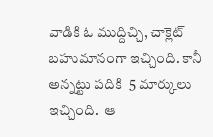వాడికి ఓ ముద్దిచ్చి, చాక్లెట్ బ‌హుమానంగా ఇచ్చింది. కానీ  అన్న‌ట్టు ప‌దికి  5 మార్కులు ఇచ్చింది.  ఆ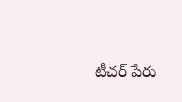టీచ‌ర్ పేరు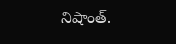నిషాంత్‌.